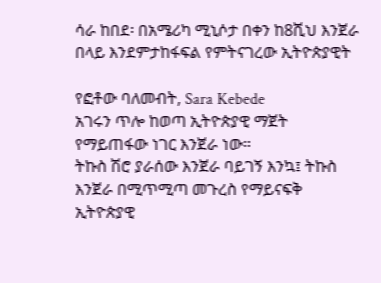ሳራ ከበደ፡ በአሜሪካ ሚኒሶታ በቀን ከ8ሺህ እንጀራ በላይ እንደምታከፋፍል የምትናገረው ኢትዮጵያዊት

የፎቶው ባለመብት, Sara Kebede
አገሩን ጥሎ ከወጣ ኢትዮጵያዊ ማጀት የማይጠፋው ነገር እንጀራ ነው።
ትኩስ ሽሮ ያራሰው እንጀራ ባይገኝ እንኳ፤ ትኩስ እንጀራ በሚጥሚጣ መጉረስ የማይናፍቅ ኢትዮጵያዊ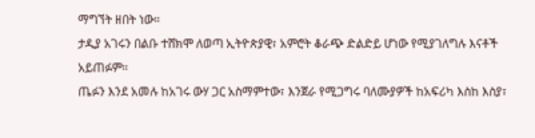ማግኘት ዘበት ነው።
ታዲያ አገሩን በልቡ ተሸክሞ ለወጣ ኢትዮጵያዊ፣ አምሮት ቆራጭ ድልድይ ሆነው የሚያገለግሉ እናቶች አይጠፉም።
ጤፉን እንደ አመሉ ከአገሩ ውሃ ጋር አስማምተው፣ እንጀራ የሚጋግሩ ባለሙያዎች ከአፍሪካ እስከ እስያ፣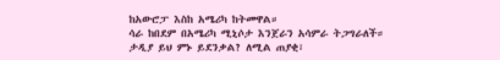ከአውሮፓ እስከ አሜሪካ ከትመዋል።
ሳራ ከበደም በአሜሪካ ሚኒሶታ እንጀራን አሳምራ ትጋግራለች።
ታዲያ ይህ ምኑ ይደንቃል? ለሚል ጠያቂ፣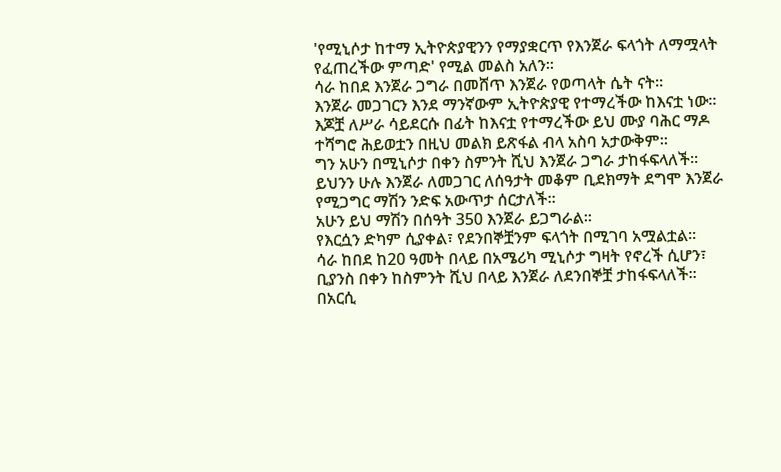'የሚኒሶታ ከተማ ኢትዮጵያዊንን የማያቋርጥ የእንጀራ ፍላጎት ለማሟላት የፈጠረችው ምጣድ' የሚል መልስ አለን።
ሳራ ከበደ እንጀራ ጋግራ በመሸጥ እንጀራ የወጣላት ሴት ናት።
እንጀራ መጋገርን እንደ ማንኛውም ኢትዮጵያዊ የተማረችው ከእናቷ ነው። እጆቿ ለሥራ ሳይደርሱ በፊት ከእናቷ የተማረችው ይህ ሙያ ባሕር ማዶ ተሻግሮ ሕይወቷን በዚህ መልክ ይጽፋል ብላ አስባ አታውቅም።
ግን አሁን በሚኒሶታ በቀን ስምንት ሺህ እንጀራ ጋግራ ታከፋፍላለች።
ይህንን ሁሉ እንጀራ ለመጋገር ለሰዓታት መቆም ቢደክማት ደግሞ እንጀራ የሚጋግር ማሽን ንድፍ አውጥታ ሰርታለች።
አሁን ይህ ማሽን በሰዓት 350 እንጀራ ይጋግራል።
የእርሷን ድካም ሲያቀል፣ የደንበኞቿንም ፍላጎት በሚገባ አሟልቷል።
ሳራ ከበደ ከ20 ዓመት በላይ በአሜሪካ ሚኒሶታ ግዛት የኖረች ሲሆን፣ ቢያንስ በቀን ከስምንት ሺህ በላይ እንጀራ ለደንበኞቿ ታከፋፍላለች።
በአርሲ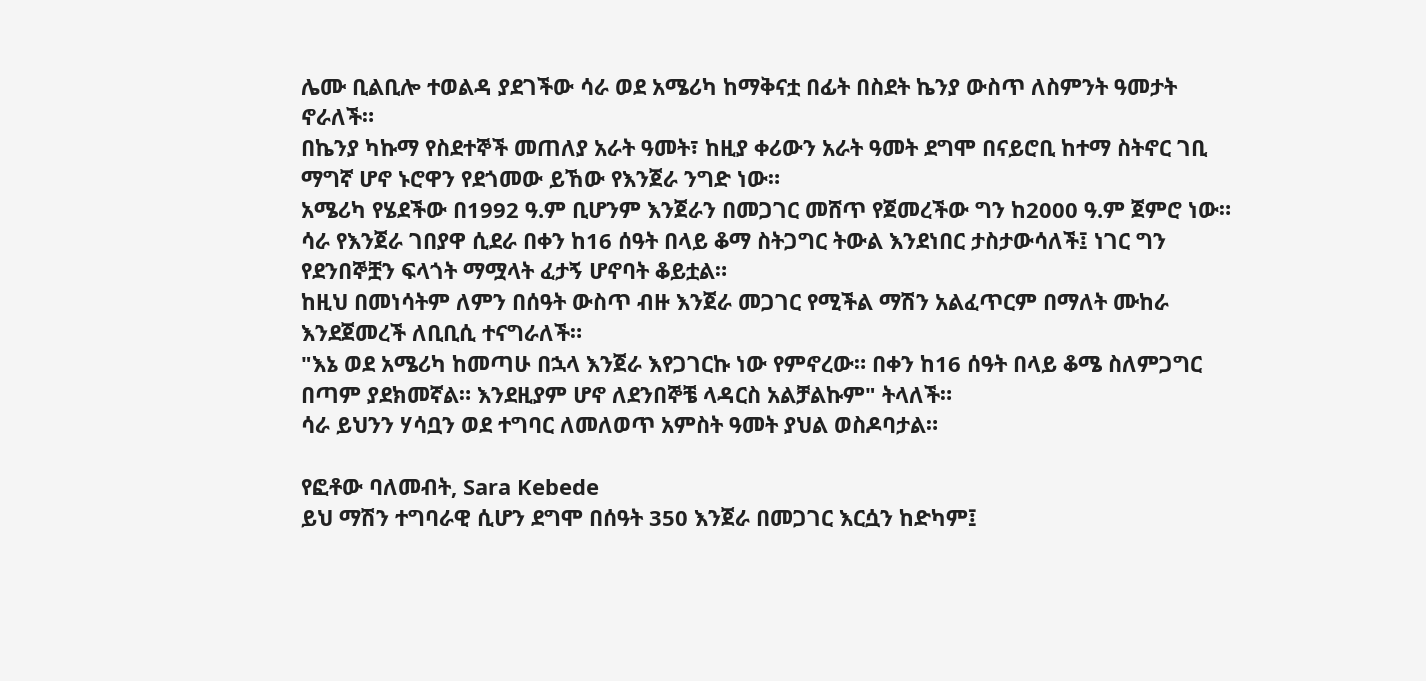ሌሙ ቢልቢሎ ተወልዳ ያደገችው ሳራ ወደ አሜሪካ ከማቅናቷ በፊት በስደት ኬንያ ውስጥ ለስምንት ዓመታት ኖራለች።
በኬንያ ካኩማ የስደተኞች መጠለያ አራት ዓመት፣ ከዚያ ቀሪውን አራት ዓመት ደግሞ በናይሮቢ ከተማ ስትኖር ገቢ ማግኛ ሆኖ ኑሮዋን የደጎመው ይኸው የእንጀራ ንግድ ነው።
አሜሪካ የሄደችው በ1992 ዓ.ም ቢሆንም እንጀራን በመጋገር መሸጥ የጀመረችው ግን ከ2000 ዓ.ም ጀምሮ ነው።
ሳራ የእንጀራ ገበያዋ ሲደራ በቀን ከ16 ሰዓት በላይ ቆማ ስትጋግር ትውል እንደነበር ታስታውሳለች፤ ነገር ግን የደንበኞቿን ፍላጎት ማሟላት ፈታኝ ሆኖባት ቆይቷል።
ከዚህ በመነሳትም ለምን በሰዓት ውስጥ ብዙ እንጀራ መጋገር የሚችል ማሽን አልፈጥርም በማለት ሙከራ እንደጀመረች ለቢቢሲ ተናግራለች።
"እኔ ወደ አሜሪካ ከመጣሁ በኋላ እንጀራ እየጋገርኩ ነው የምኖረው። በቀን ከ16 ሰዓት በላይ ቆሜ ስለምጋግር በጣም ያደክመኛል። እንደዚያም ሆኖ ለደንበኞቼ ላዳርስ አልቻልኩም" ትላለች።
ሳራ ይህንን ሃሳቧን ወደ ተግባር ለመለወጥ አምስት ዓመት ያህል ወስዶባታል።

የፎቶው ባለመብት, Sara Kebede
ይህ ማሽን ተግባራዊ ሲሆን ደግሞ በሰዓት 350 እንጀራ በመጋገር እርሷን ከድካም፤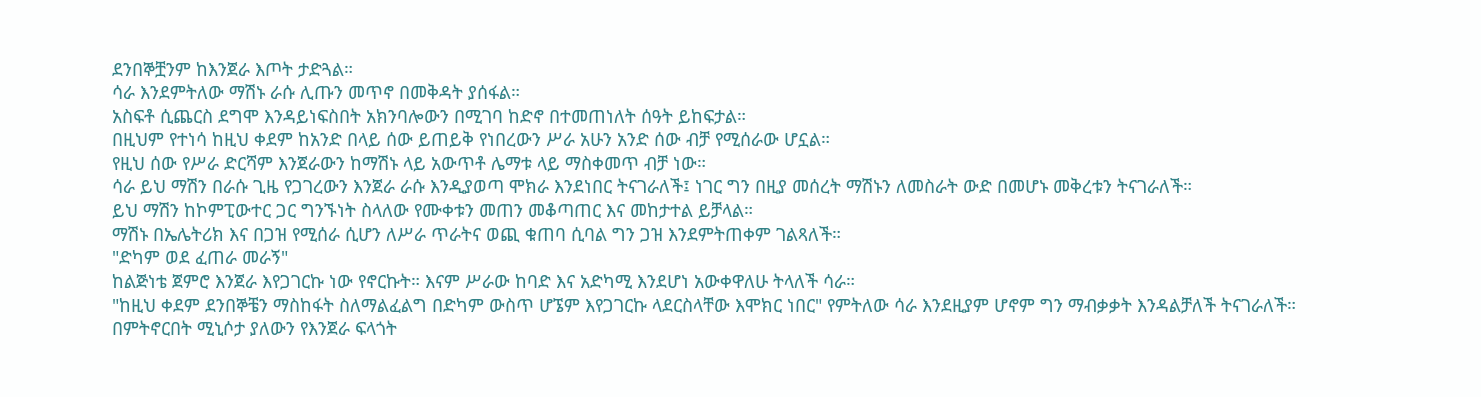ደንበኞቿንም ከእንጀራ እጦት ታድጓል።
ሳራ እንደምትለው ማሽኑ ራሱ ሊጡን መጥኖ በመቅዳት ያሰፋል።
አስፍቶ ሲጨርስ ደግሞ እንዳይነፍስበት አክንባሎውን በሚገባ ከድኖ በተመጠነለት ሰዓት ይከፍታል።
በዚህም የተነሳ ከዚህ ቀደም ከአንድ በላይ ሰው ይጠይቅ የነበረውን ሥራ አሁን አንድ ሰው ብቻ የሚሰራው ሆኗል።
የዚህ ሰው የሥራ ድርሻም እንጀራውን ከማሽኑ ላይ አውጥቶ ሌማቱ ላይ ማስቀመጥ ብቻ ነው።
ሳራ ይህ ማሽን በራሱ ጊዜ የጋገረውን እንጀራ ራሱ እንዲያወጣ ሞክራ እንደነበር ትናገራለች፤ ነገር ግን በዚያ መሰረት ማሽኑን ለመስራት ውድ በመሆኑ መቅረቱን ትናገራለች።
ይህ ማሽን ከኮምፒውተር ጋር ግንኙነት ስላለው የሙቀቱን መጠን መቆጣጠር እና መከታተል ይቻላል።
ማሽኑ በኤሌትሪክ እና በጋዝ የሚሰራ ሲሆን ለሥራ ጥራትና ወጪ ቁጠባ ሲባል ግን ጋዝ እንደምትጠቀም ገልጻለች።
"ድካም ወደ ፈጠራ መራኝ"
ከልጅነቴ ጀምሮ እንጀራ እየጋገርኩ ነው የኖርኩት። እናም ሥራው ከባድ እና አድካሚ እንደሆነ አውቀዋለሁ ትላለች ሳራ።
"ከዚህ ቀደም ደንበኞቼን ማስከፋት ስለማልፈልግ በድካም ውስጥ ሆኜም እየጋገርኩ ላደርስላቸው እሞክር ነበር" የምትለው ሳራ እንደዚያም ሆኖም ግን ማብቃቃት እንዳልቻለች ትናገራለች።
በምትኖርበት ሚኒሶታ ያለውን የእንጀራ ፍላጎት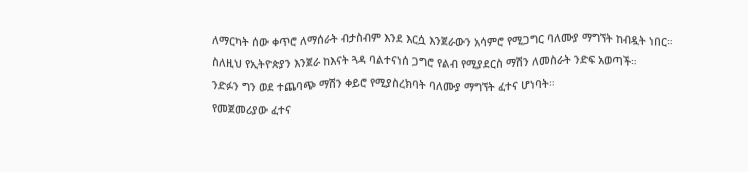ለማርካት ሰው ቀጥሮ ለማሰራት ብታስብም እንደ እርሷ እንጀራውን አሳምሮ የሚጋግር ባለሙያ ማግኘት ከብዷት ነበር።
ስለዚህ የኢትዮጵያን እንጀራ ከእናት ጓዳ ባልተናነሰ ጋግሮ የልብ የሚያደርስ ማሽን ለመስራት ንድፍ አወጣች።
ንድፉን ግን ወደ ተጨባጭ ማሽን ቀይሮ የሚያስረክባት ባለሙያ ማግኘት ፈተና ሆነባት።
የመጀመሪያው ፈተና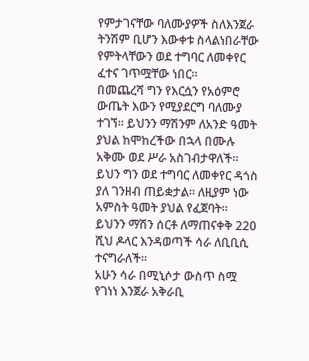የምታገናቸው ባለሙያዎች ስለእንጀራ ትንሽም ቢሆን እውቀቱ ስላልነበራቸው የምትላቸውን ወደ ተግባር ለመቀየር ፈተና ገጥሟቸው ነበር።
በመጨረሻ ግን የእርሷን የአዕምሮ ውጤት እውን የሚያደርግ ባለሙያ ተገኘ። ይህንን ማሽንም ለአንድ ዓመት ያህል ከሞከረችው በኋላ በሙሉ አቅሙ ወደ ሥራ አስገብታዋለች።
ይህን ግን ወደ ተግባር ለመቀየር ዳጎስ ያለ ገንዘብ ጠይቋታል። ለዚያም ነው አምስት ዓመት ያህል የፈጀባት።
ይህንን ማሽን ሰርቶ ለማጠናቀቅ 220 ሺህ ዶላር እንዳወጣች ሳራ ለቢቢሲ ተናግራለች።
አሁን ሳራ በሚኒሶታ ውስጥ ስሟ የገነነ እንጀራ አቅራቢ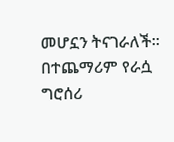መሆኗን ትናገራለች። በተጨማሪም የራሷ ግሮሰሪ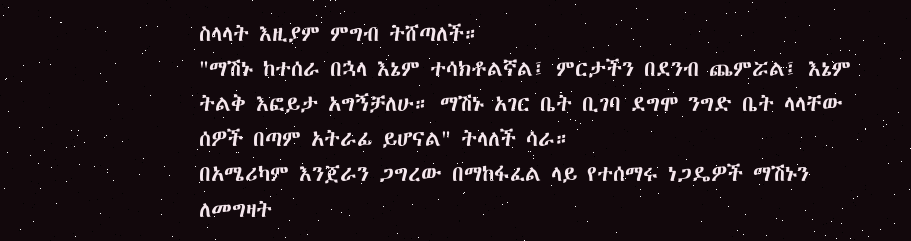ስላላት እዚያም ምግብ ትሸጣለች።
"ማሽኑ ከተሰራ በኋላ እኔም ተሳክቶልኛል፤ ምርታችን በደንብ ጨምሯል፤ እኔም ትልቅ እፎይታ አግኝቻለሁ። ማሽኑ አገር ቤት ቢገባ ደግሞ ንግድ ቤት ላላቸው ሰዎች በጣም አትራፊ ይሆናል" ትላለች ሳራ።
በአሜሪካም እንጀራን ጋግረው በማከፋፈል ላይ የተሰማሩ ነጋዴዎች ማሽኑን ለመግዛት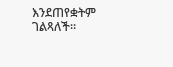እንደጠየቋትም ገልጻለች።